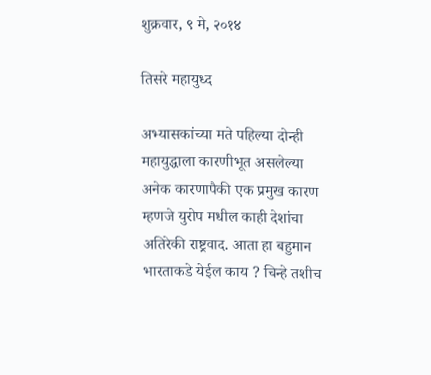शुक्रवार, ९ मे, २०१४

तिसरे महायुध्द

अभ्यासकांच्या मते पहिल्या दोन्ही महायुद्धाला कारणीभूत असलेल्या अनेक कारणापैकी एक प्रमुख कारण म्हणजे युरोप मधील काही देशांचा अतिरेकी राष्ट्रवाद. आता हा बहुमान भारताकडे येईल काय ? चिन्हे तशीच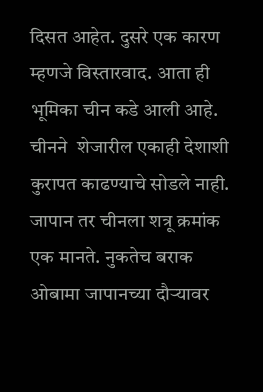दिसत आहेत. दुसरे एक कारण म्हणजे विस्तारवाद. आता ही  भूमिका चीन कडे आली आहे. चीनने  शेजारील एकाही देशाशी कुरापत काढण्याचे सोडले नाही. जापान तर चीनला शत्रू क्रमांक एक मानते. नुकतेच बराक ओबामा जापानच्या दौऱ्यावर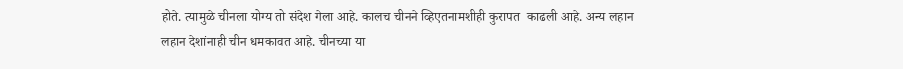होते. त्यामुळे चीनला योग्य तो संदेश गेला आहे. कालच चीनने व्हिएतनामशीही कुरापत  काढली आहे. अन्य लहान लहान देशांनाही चीन धमकावत आहे. चीनच्या या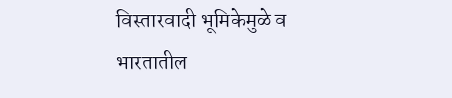विस्तारवादी भूमिकेमुळे व भारतातील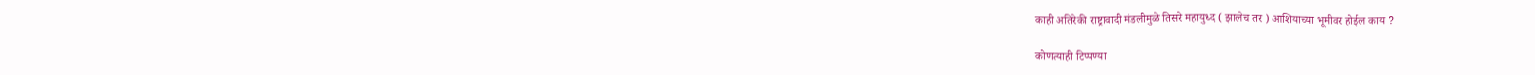काही अतिरेकी राष्ट्रावादी मंडलीमुळे तिसरे महायुध्द ( झालेच तर ) आशियाच्या भूमीवर होईल काय ?

कोणत्याही टिप्पण्‍या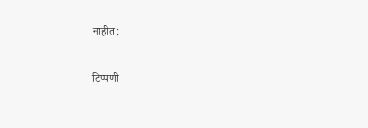नाहीत:

टिप्पणी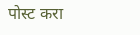पोस्ट करा